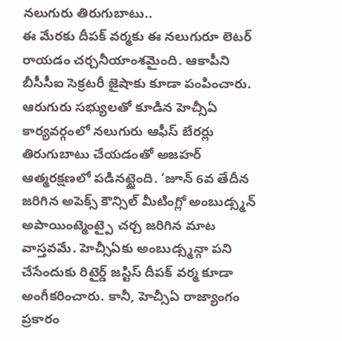నలుగురు తిరుగుబాటు..
ఈ మేరకు దీపక్ వర్మకు ఈ నలుగురూ లెటర్ రాయడం చర్చనీయాంశమైంది. ఆకాపీని బీసీసీఐ సెక్రటరీ జైషాకు కూడా పంపించారు. ఆరుగురు సభ్యులతో కూడిన హెచ్సీఏ కార్యవర్గంలో నలుగురు ఆఫీస్ బేరర్లు తిరుగుబాటు చేయడంతో అజహర్ ఆత్మరక్షణలో పడినట్టైంది. ‘జూన్ 6వ తేదీన జరిగిన అపెక్స్ కౌన్సిల్ మీటింగ్లో అంబుడ్స్మన్ అపాయింట్మెంట్పై చర్చ జరిగిన మాట వాస్తవమే. హెచ్సీఏకు అంబుడ్స్మన్గా పని చేసేందుకు రిటైర్డ్ జస్టిస్ దీపక్ వర్మ కూడా అంగీకరించారు. కానీ, హెచ్సీఏ రాజ్యాంగం ప్రకారం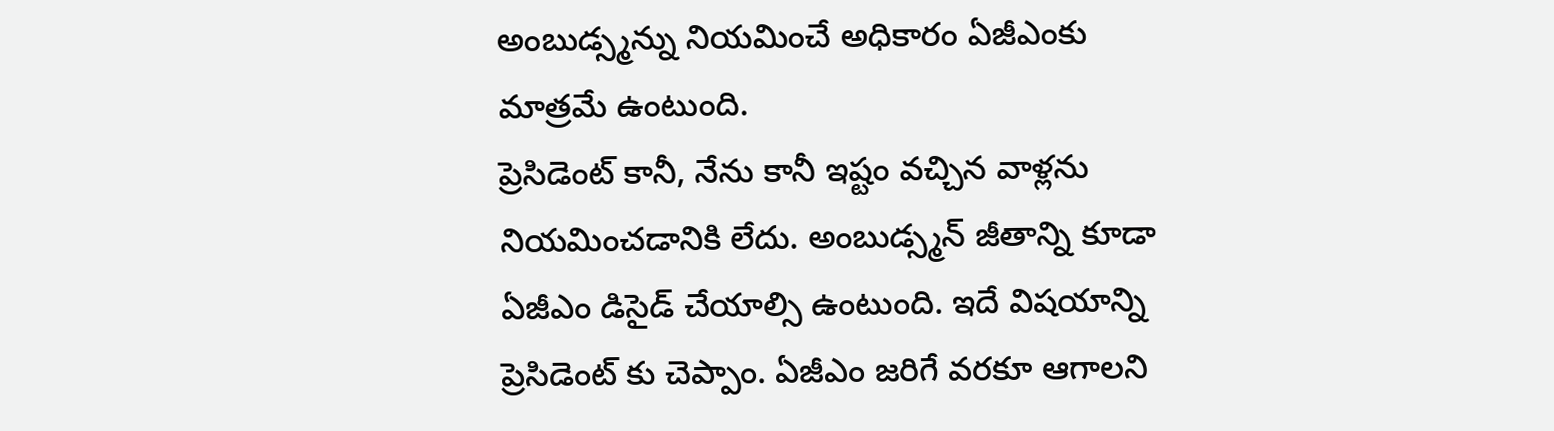అంబుడ్స్మన్ను నియమించే అధికారం ఏజీఎంకు మాత్రమే ఉంటుంది.
ప్రెసిడెంట్ కానీ, నేను కానీ ఇష్టం వచ్చిన వాళ్లను నియమించడానికి లేదు. అంబుడ్స్మన్ జీతాన్ని కూడా ఏజీఎం డిసైడ్ చేయాల్సి ఉంటుంది. ఇదే విషయాన్ని ప్రెసిడెంట్ కు చెప్పాం. ఏజీఎం జరిగే వరకూ ఆగాలని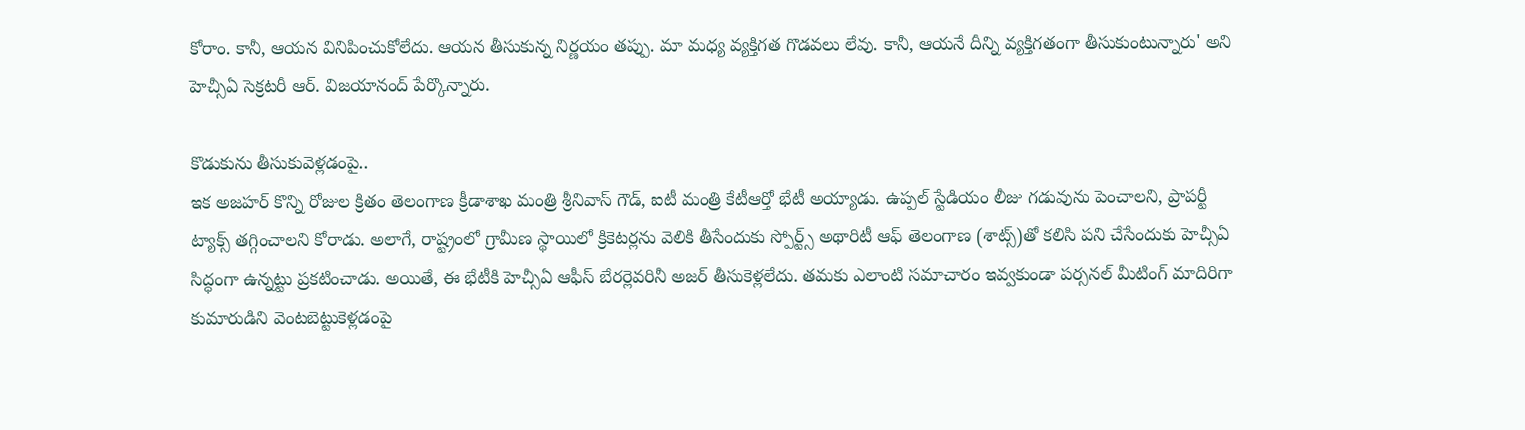కోరాం. కానీ, ఆయన వినిపించుకోలేదు. ఆయన తీసుకున్న నిర్ణయం తప్పు. మా మధ్య వ్యక్తిగత గొడవలు లేవు. కానీ, ఆయనే దీన్ని వ్యక్తిగతంగా తీసుకుంటున్నారు' అని హెచ్సీఏ సెక్రటరీ ఆర్. విజయానంద్ పేర్కొన్నారు.

కొడుకును తీసుకువెళ్లడంపై..
ఇక అజహర్ కొన్ని రోజుల క్రితం తెలంగాణ క్రీడాశాఖ మంత్రి శ్రీనివాస్ గౌడ్, ఐటీ మంత్రి కేటీఆర్తో భేటీ అయ్యాడు. ఉప్పల్ స్టేడియం లీజు గడువును పెంచాలని, ప్రాపర్టీ ట్యాక్స్ తగ్గించాలని కోరాడు. అలాగే, రాష్ట్రంలో గ్రామీణ స్థాయిలో క్రికెటర్లను వెలికి తీసేందుకు స్పోర్ట్స్ అథారిటీ ఆఫ్ తెలంగాణ (శాట్స్)తో కలిసి పని చేసేందుకు హెచ్సీఏ సిద్ధంగా ఉన్నట్టు ప్రకటించాడు. అయితే, ఈ భేటీకి హెచ్సీఏ ఆఫీస్ బేరర్లెవరినీ అజర్ తీసుకెళ్లలేదు. తమకు ఎలాంటి సమాచారం ఇవ్వకుండా పర్సనల్ మీటింగ్ మాదిరిగా కుమారుడిని వెంటబెట్టుకెళ్లడంపై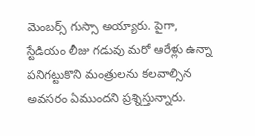మెంబర్స్ గుస్సా అయ్యారు. పైగా, స్టేడియం లీజు గడువు మరో ఆరేళ్లు ఉన్నా పనిగట్టుకొని మంత్రులను కలవాల్సిన అవసరం ఏముందని ప్రశ్నిస్తున్నారు.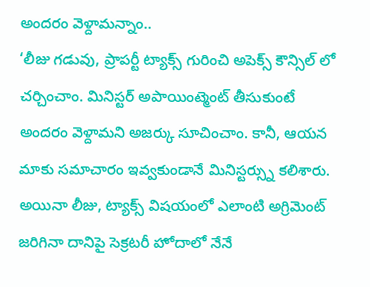అందరం వెళ్దామన్నాం..
‘లీజు గడువు, ప్రాపర్టీ ట్యాక్స్ గురించి అపెక్స్ కౌన్సిల్ లో చర్చించాం. మినిస్టర్ అపాయింట్మెంట్ తీసుకుంటే అందరం వెళ్దామని అజర్కు సూచించాం. కానీ, ఆయన మాకు సమాచారం ఇవ్వకుండానే మినిస్టర్స్ను కలిశారు. అయినా లీజు, ట్యాక్స్ విషయంలో ఎలాంటి అగ్రిమెంట్ జరిగినా దానిపై సెక్రటరీ హోదాలో నేనే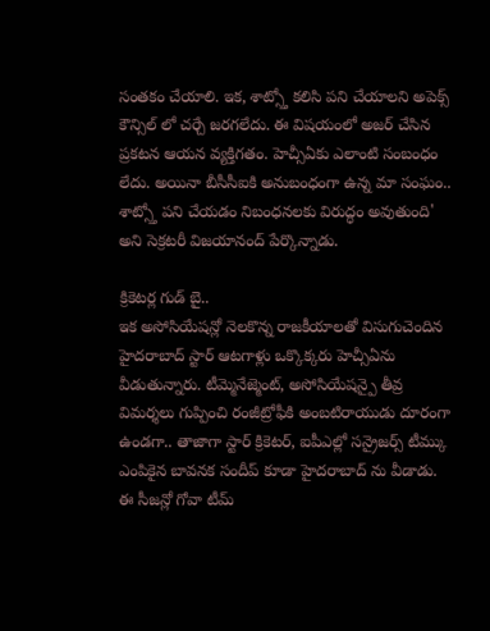సంతకం చేయాలి. ఇక, శాట్స్తో కలిసి పని చేయాలని అపెక్స్ కౌన్సిల్ లో చర్చే జరగలేదు. ఈ విషయంలో అజర్ చేసిన ప్రకటన ఆయన వ్యక్తిగతం. హెచ్సీఏకు ఎలాంటి సంబంధం లేదు. అయినా బీసీసీఐకి అనుబంధంగా ఉన్న మా సంఘం.. శాట్స్తో పని చేయడం నిబంధనలకు విరుద్ధం అవుతుంది' అని సెక్రటరీ విజయానంద్ పేర్కొన్నాడు.

క్రికెటర్ల గుడ్ బై..
ఇక అసోసియేషన్లో నెలకొన్న రాజకీయాలతో విసుగుచెందిన హైదరాబాద్ స్టార్ ఆటగాళ్లు ఒక్కొక్కరు హెచ్సీఏను వీడుతున్నారు. టీమ్మెనేజ్మెంట్, అసోసియేషన్పై తీవ్ర విమర్శలు గుప్పించి రంజీట్రోఫీకి అంబటిరాయుడు దూరంగా ఉండగా.. తాజాగా స్టార్ క్రికెటర్, ఐపీఎల్లో సన్రైజర్స్ టీమ్కు ఎంపికైన బావనక సందీప్ కూడా హైదరాబాద్ ను వీడాడు. ఈ సీజన్లో గోవా టీమ్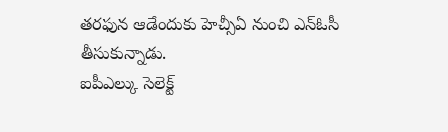తరఫున ఆడేందుకు హెచ్సీఏ నుంచి ఎన్ఓసీ తీసుకున్నాడు.
ఐపీఎల్కు సెలెక్ట్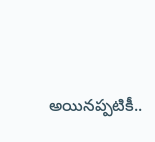అయినప్పటికీ..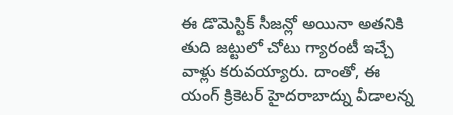ఈ డొమెస్టిక్ సీజన్లో అయినా అతనికి తుది జట్టులో చోటు గ్యారంటీ ఇచ్చే వాళ్లు కరువయ్యారు. దాంతో, ఈ యంగ్ క్రికెటర్ హైదరాబాద్ను వీడాలన్న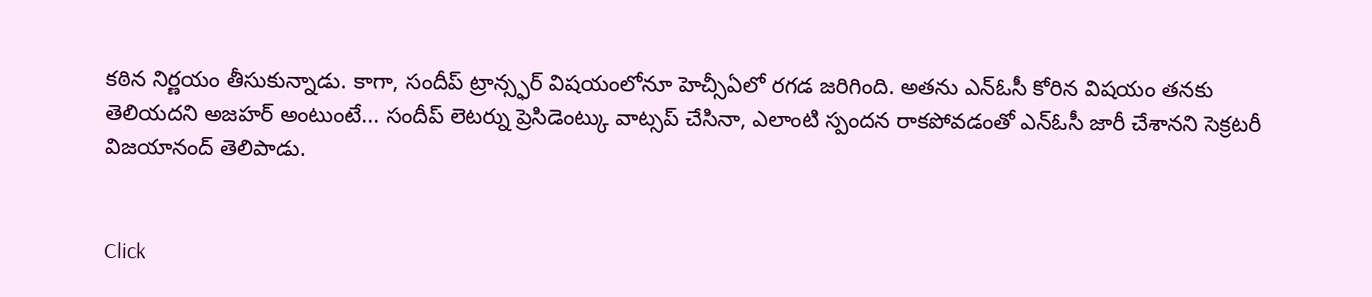కఠిన నిర్ణయం తీసుకున్నాడు. కాగా, సందీప్ ట్రాన్స్ఫర్ విషయంలోనూ హెచ్సీఏలో రగడ జరిగింది. అతను ఎన్ఓసీ కోరిన విషయం తనకు తెలియదని అజహర్ అంటుంటే... సందీప్ లెటర్ను ప్రెసిడెంట్కు వాట్సప్ చేసినా, ఎలాంటి స్పందన రాకపోవడంతో ఎన్ఓసీ జారీ చేశానని సెక్రటరీ విజయానంద్ తెలిపాడు.


Click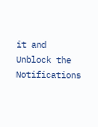it and Unblock the Notifications